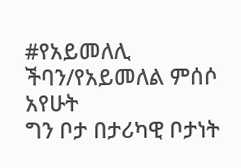#የአይመለሊ ችባን/የአይመለል ምሰሶ አየሁት
ግን ቦታ በታሪካዊ ቦታነት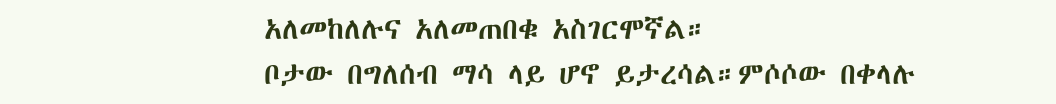አለመከለሉና አለመጠበቁ አስገርሞኛል።
ቦታው በግለሰብ ማሳ ላይ ሆኖ ይታረሳል።ምሶሶው በቀላሉ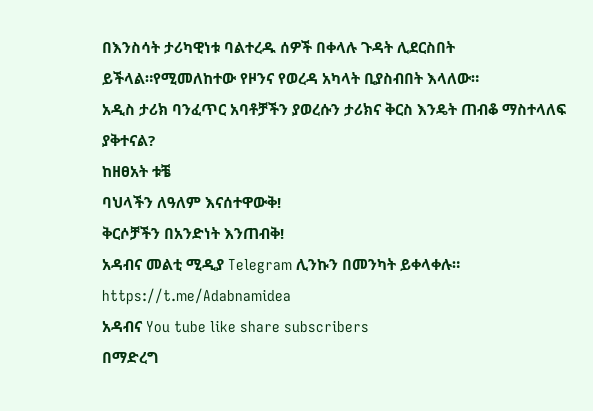በእንስሳት ታሪካዊነቱ ባልተረዱ ሰዎች በቀላሉ ጉዳት ሊደርስበት ይችላል።የሚመለከተው የዞንና የወረዳ አካላት ቢያስብበት እላለው።
አዲስ ታሪክ ባንፈጥር አባቶቻችን ያወረሱን ታሪክና ቅርስ እንዴት ጠብቆ ማስተላለፍ ያቅተናል?
ከዘፀአት ቱቼ
ባህላችን ለዓለም እናሰተዋውቅ!
ቅርሶቻችን በአንድነት እንጠብቅ!
አዳብና መልቲ ሚዲያ Telegram ሊንኩን በመንካት ይቀላቀሉ። https://t.me/Adabnamidea
አዳብና You tube like share subscribers
በማድረግ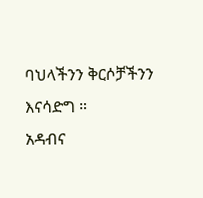ባህላችንን ቅርሶቻችንን እናሳድግ ።
አዳብና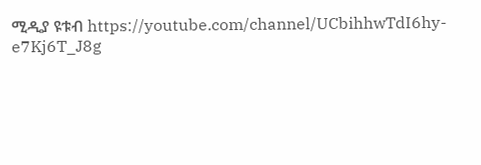ሚዲያ ዩቱብ https://youtube.com/channel/UCbihhwTdI6hy-e7Kj6T_J8g